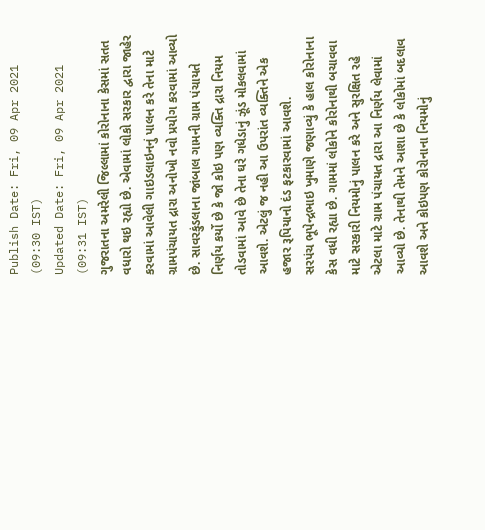Publish Date: Fri, 09 Apr 2021 (09:30 IST)
Updated Date: Fri, 09 Apr 2021 (09:31 IST)
ગુજરાતના અમરેલી જિલ્લામાં કોરોનાના કેસમાં સતત વધારો થઇ રહ્યો છે. એવામાં લોકો સરકાર દ્વારા જાહેર કરવામાં આવેલી ગાઇડલાઇનનું પાલન કરે તેના માટે ગ્રામપંચાયત દ્રારા અનોખો નવો પ્રયોગ કરવામાં આવ્યો છે. સાવરકુંડલાના જાંબાલ ગામની ગ્રામ પંચાયતે નિર્ણય કર્યો છે કે જો કોઇ પણ વ્યક્તિ દ્રારા નિયમ તોડવામાં આવે છે તેના ઘરે ગધેડાનું ઝૂંડ મોકલવામાં આવશે. એટલું જ નહી આ ઉપરાંત વ્યક્તિને એક હજાર રૂપિયાનો દંડ ફટકારવામાં આવશે.
સરપંચ ભૂપેન્દ્રભાઇ ખુમાણે જણાવ્યું કે હાલ કોરોનાના કેસ વધી રહ્યા છે. ગામમાં લોકોને કોરોનાથી બચાવવા માટે સરકારી નિયમોનું પાલન કરે અને સુરક્ષિત રહે એટલા માટે ગ્રામ પંચાયત દ્રારા આ નિર્ણય લેવામાં આવ્યો છે. તેનાથી તેમને આશા છે કે લોકોમાં બદલાવ આવશે અને કોઇપણ કોરોનાના નિયમોનું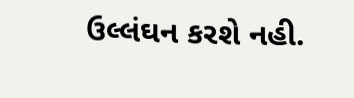ઉલ્લંઘન કરશે નહી.